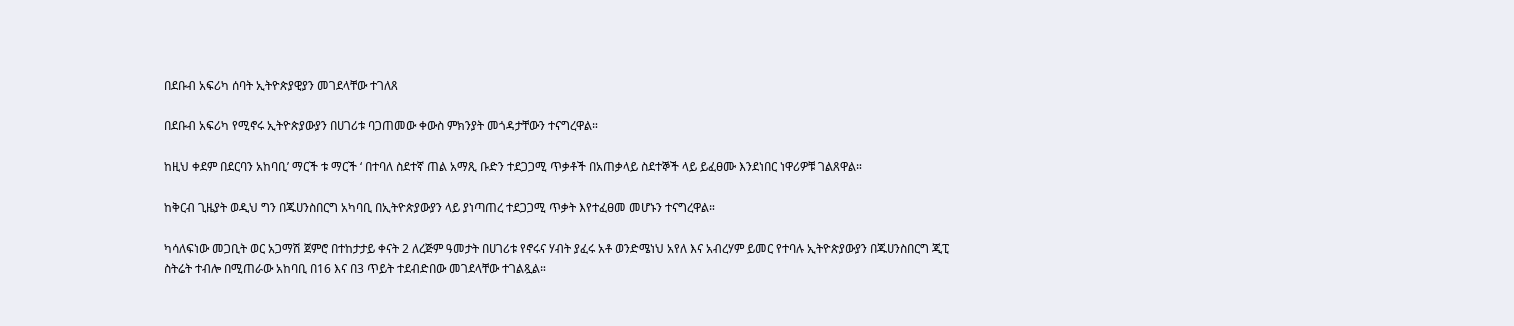በደቡብ አፍሪካ ሰባት ኢትዮጵያዊያን መገደላቸው ተገለጸ

በደቡብ አፍሪካ የሚኖሩ ኢትዮጵያውያን በሀገሪቱ ባጋጠመው ቀውስ ምክንያት መጎዳታቸውን ተናግረዋል።

ከዚህ ቀደም በደርባን አከባቢ’ ማርች ቱ ማርች ‘ በተባለ ስደተኛ ጠል አማጺ ቡድን ተደጋጋሚ ጥቃቶች በአጠቃላይ ስደተኞች ላይ ይፈፀሙ እንደነበር ነዋሪዎቹ ገልጸዋል።

ከቅርብ ጊዜያት ወዲህ ግን በጁሀንስበርግ አካባቢ በኢትዮጵያውያን ላይ ያነጣጠረ ተደጋጋሚ ጥቃት እየተፈፀመ መሆኑን ተናግረዋል።

ካሳለፍነው መጋቢት ወር አጋማሽ ጀምሮ በተከታታይ ቀናት 2 ለረጅም ዓመታት በሀገሪቱ የኖሩና ሃብት ያፈሩ አቶ ወንድሜነህ አየለ እና አብረሃም ይመር የተባሉ ኢትዮጵያውያን በጁሀንስበርግ ጂፒ ስትሬት ተብሎ በሚጠራው አከባቢ በ16 እና በ3 ጥይት ተደብድበው መገደላቸው ተገልጿል።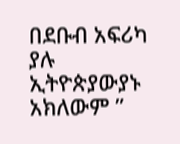በደቡብ አፍሪካ ያሉ ኢትዮጵያውያኑ አክለውም ”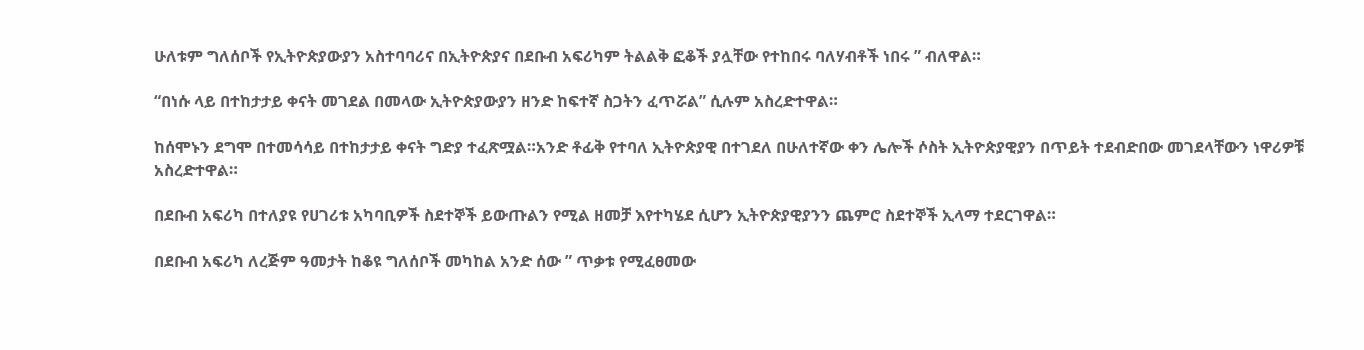ሁለቱም ግለሰቦች የኢትዮጵያውያን አስተባባሪና በኢትዮጵያና በደቡብ አፍሪካም ትልልቅ ፎቆች ያሏቸው የተከበሩ ባለሃብቶች ነበሩ ” ብለዋል።

“በነሱ ላይ በተከታታይ ቀናት መገደል በመላው ኢትዮጵያውያን ዘንድ ከፍተኛ ስጋትን ፈጥሯል” ሲሉም አስረድተዋል።

ከሰሞኑን ደግሞ በተመሳሳይ በተከታታይ ቀናት ግድያ ተፈጽሟል።አንድ ቶፊቅ የተባለ ኢትዮጵያዊ በተገደለ በሁለተኛው ቀን ሌሎች ሶስት ኢትዮጵያዊያን በጥይት ተደብድበው መገደላቸውን ነዋሪዎቹ አስረድተዋል።

በደቡብ አፍሪካ በተለያዩ የሀገሪቱ አካባቢዎች ስደተኞች ይውጡልን የሚል ዘመቻ እየተካሄደ ሲሆን ኢትዮጵያዊያንን ጨምሮ ስደተኞች ኢላማ ተደርገዋል።

በደቡብ አፍሪካ ለረጅም ዓመታት ከቆዩ ግለሰቦች መካከል አንድ ሰው ” ጥቃቱ የሚፈፀመው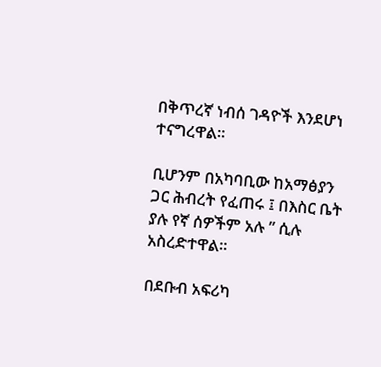በቅጥረኛ ነብሰ ገዳዮች እንደሆነ ተናግረዋል።

ቢሆንም በአካባቢው ከአማፅያን ጋር ሕብረት የፈጠሩ ፤ በእስር ቤት ያሉ የኛ ሰዎችም አሉ ” ሲሉ አስረድተዋል።

በደቡብ አፍሪካ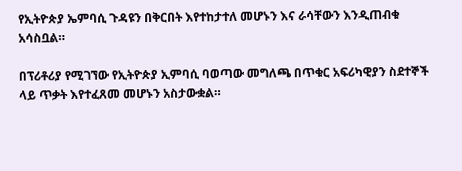የኢትዮጵያ ኤምባሲ ጉዳዩን በቅርበት እየተከታተለ መሆኑን እና ራሳቸውን እንዲጠብቁ አሳስቧል።

በፕሪቶሪያ የሚገኘው የኢትዮጵያ ኢምባሲ ባወጣው መግለጫ በጥቁር አፍሪካዊያን ስደተኞች ላይ ጥቃት እየተፈጸመ መሆኑን አስታውቋል።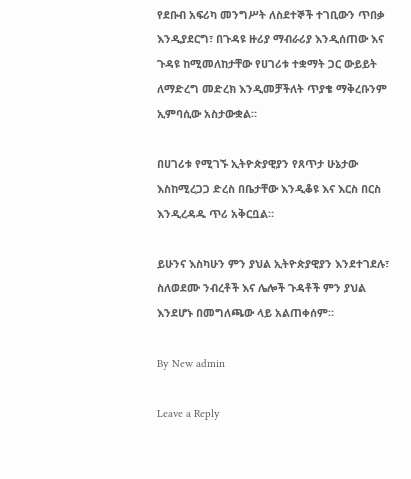የደቡብ አፍሪካ መንግሥት ለስደተኞች ተገቢውን ጥበቃ እንዲያደርግ፣ በጉዳዩ ዙሪያ ማብራሪያ እንዲሰጠው እና ጉዳዩ ከሚመለከታቸው የሀገሪቱ ተቋማት ጋር ውይይት ለማድረግ መድረክ እንዲመቻችለት ጥያቄ ማቅረቡንም ኢምባሲው አስታውቋል።

በሀገሪቱ የሚገኙ ኢትዮጵያዊያን የጸጥታ ሁኔታው እስከሚረጋጋ ድረስ በቤታቸው እንዲቆዩ እና እርስ በርስ እንዲረዳዱ ጥሪ አቅርቧል።

ይሁንና እስካሁን ምን ያህል ኢትዮጵያዊያን እንደተገደሉ፣ ስለወደሙ ንብረቶች እና ሌሎች ጉዳቶች ምን ያህል እንደሆኑ በመግለጫው ላይ አልጠቀሰም።

By New admin

Leave a Reply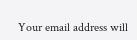Your email address will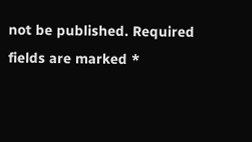not be published. Required fields are marked *